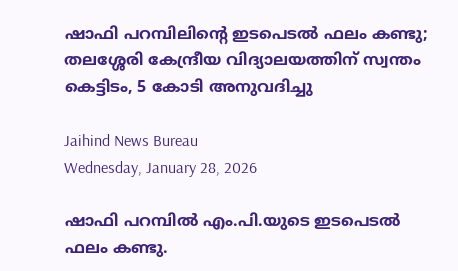ഷാഫി പറമ്പിലിന്റെ ഇടപെടല്‍ ഫലം കണ്ടു; തലശ്ശേരി കേന്ദ്രീയ വിദ്യാലയത്തിന് സ്വന്തം കെട്ടിടം, 5 കോടി അനുവദിച്ചു

Jaihind News Bureau
Wednesday, January 28, 2026

ഷാഫി പറമ്പില്‍ എം.പി.യുടെ ഇടപെടല്‍ ഫലം കണ്ടു.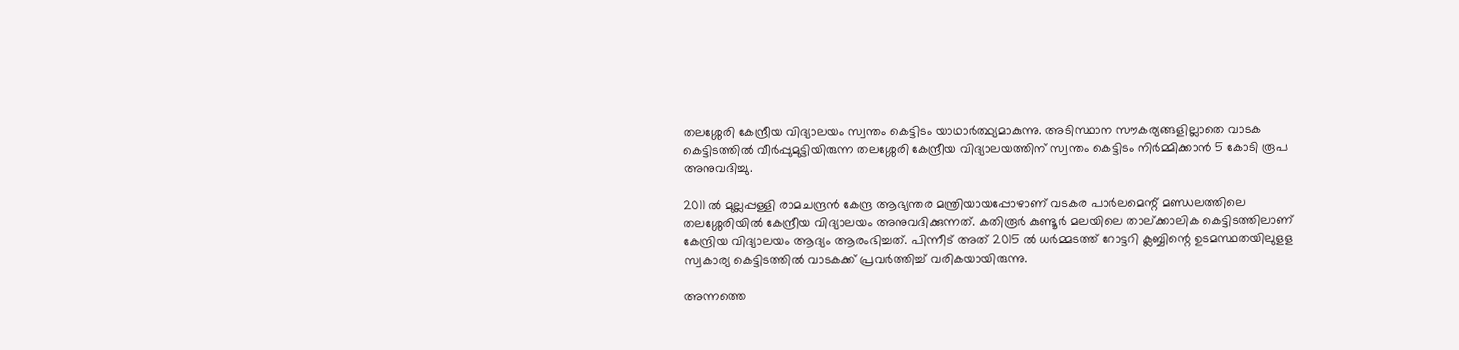തലശ്ശേരി കേന്ദ്രീയ വിദ്യാലയം സ്വന്തം കെട്ടിടം യാഥാര്‍ത്ഥ്യമാകുന്നു. അടിസ്ഥാന സൗകര്യങ്ങളില്ലാതെ വാടക കെട്ടിടത്തില്‍ വീര്‍പ്പുമുട്ടിയിരുന്ന തലശ്ശേരി കേന്ദ്രീയ വിദ്യാലയത്തിന് സ്വന്തം കെട്ടിടം നിര്‍മ്മിക്കാന്‍ 5 കോടി രൂപ അനുവദിച്ചു.

2011 ല്‍ മുല്ലപ്പള്ളി രാമചന്ദ്രന്‍ കേന്ദ്ര ആഭ്യന്തര മന്ത്രിയായപ്പോഴാണ് വടകര പാര്‍ലമെന്റ് മണ്ഡലത്തിലെ തലശ്ശേരിയില്‍ കേന്ദ്രീയ വിദ്യാലയം അനുവദിക്കുന്നത്. കതിരൂര്‍ കുണ്ടൂര്‍ മലയിലെ താല്ക്കാലിക കെട്ടിടത്തിലാണ് കേന്ദ്രിയ വിദ്യാലയം ആദ്യം ആരംഭിച്ചത്. പിന്നീട് അത് 2015 ല്‍ ധര്‍മ്മടത്ത് റോട്ടറി ക്ലബ്ബിന്റെ ഉടമസ്ഥതയിലുളള സ്വകാര്യ കെട്ടിടത്തില്‍ വാടകക്ക് പ്രവര്‍ത്തിച്ച് വരികയായിരുന്നു.

അന്നത്തെ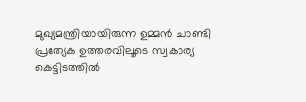മുഖ്യമന്ത്രിയായിരുന്ന ഉമ്മന്‍ ചാണ്ടി പ്രത്യേക ഉത്തരവിലൂടെ സ്വകാര്യ കെട്ടിടത്തില്‍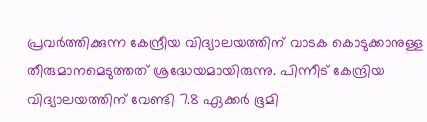പ്രവര്‍ത്തിക്കുന്ന കേന്ദ്രീയ വിദ്യാലയത്തിന് വാടക കൊടുക്കാനുള്ള തീരുമാനമെടുത്തത് ശ്രദ്ധേയമായിരുന്നു. പിന്നീട് കേന്ദ്രിയ വിദ്യാലയത്തിന് വേണ്ടി 7.8 ഏക്കര്‍ ഭൂമി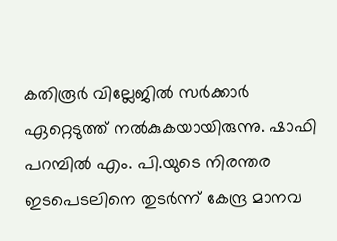കതിരൂര്‍ വില്ലേജില്‍ സര്‍ക്കാര്‍ ഏറ്റെടുത്ത് നല്‍കുകയായിരുന്നു. ഷാഫി പറമ്പില്‍ എം. പി.യുടെ നിരന്തര ഇടപെടലിനെ തുടര്‍ന്ന് കേന്ദ്ര മാനവ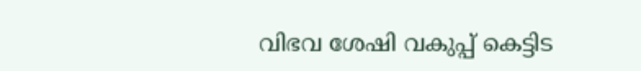വിഭവ ശേഷി വകുപ്പ് കെട്ടിട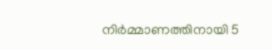നിര്‍മ്മാണത്തിനായി 5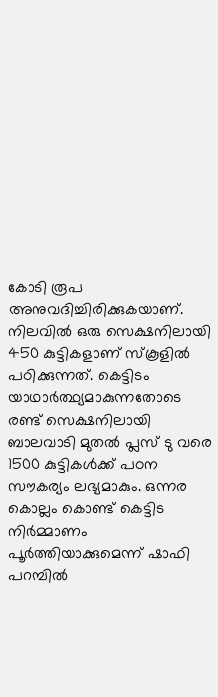കോടി രൂപ അനുവദിച്ചിരിക്കുകയാണ്. നിലവില്‍ ഒരു സെക്ഷനിലായി 450 കുട്ടികളാണ് സ്‌കൂളില്‍ പഠിക്കുന്നത്. കെട്ടിടം യാഥാര്‍ത്ഥ്യമാകുന്നതോടെ രണ്ട് സെക്ഷനിലായി ബാലവാടി മുതല്‍ പ്ലസ് ടു വരെ 1500 കുട്ടികള്‍ക്ക് പഠന സൗകര്യം ലഭ്യമാകും. ഒന്നര കൊല്ലം കൊണ്ട് കെട്ടിട നിര്‍മ്മാണം പൂര്‍ത്തിയാക്കുമെന്ന് ഷാഫി പറമ്പില്‍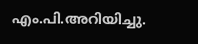എം.പി.അറിയിച്ചു.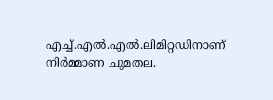എച്ച്.എല്‍.എല്‍.ലിമിറ്റഡിനാണ് നിര്‍മ്മാണ ചുമതല.